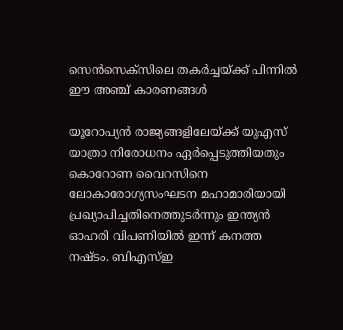സെൻസെക്സിലെ തകർച്ചയ്ക്ക് പിന്നിൽ ഈ അഞ്ച് കാരണങ്ങൾ

യൂറോപ്യൻ രാജ്യങ്ങളിലേയ്ക്ക് യുഎസ് യാത്രാ നിരോധനം ഏർപ്പെടുത്തിയതും കൊറോണ വൈറസിനെ ലോകാരോഗ്യസംഘടന മഹാമാരിയായി പ്രഖ്യാപിച്ചതിനെത്തുടർന്നും ഇന്ത്യൻ ഓഹരി വിപണിയിൽ ഇന്ന് കനത്ത നഷ്ടം. ബി‌എസ്‌ഇ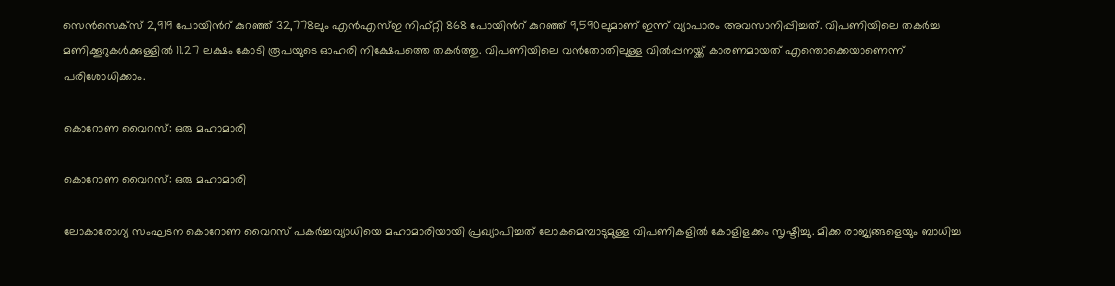സെൻ‌സെക്സ് 2,919 പോയിൻറ് കുറഞ്ഞ് 32,778ലും എൻ‌എസ്‌ഇ നിഫ്റ്റി 868 പോയിൻറ് കുറഞ്ഞ് 9,590ലുമാണ് ഇന്ന് വ്യാപാരം അവസാനിപ്പിച്ചത്. വിപണിയിലെ തകർച്ച മണിക്കൂറുകൾക്കുള്ളിൽ 11.27 ലക്ഷം കോടി രൂപയുടെ ഓഹരി നിക്ഷേപത്തെ തകർത്തു. വിപണിയിലെ വൻതോതിലുള്ള വിൽപ്പനയ്ക്ക് കാരണമായത് എന്തൊക്കെയാണെന്ന് പരിശോധിക്കാം.

കൊറോണ വൈറസ്: ഒരു മഹാമാരി

കൊറോണ വൈറസ്: ഒരു മഹാമാരി

ലോകാരോഗ്യ സംഘടന കൊറോണ വൈറസ് പകർച്ചവ്യാധിയെ മഹാമാരിയായി പ്രഖ്യാപിച്ചത് ലോകമെമ്പാടുമുള്ള വിപണികളിൽ കോളിളക്കം സൃഷ്ടിച്ചു. മിക്ക രാജ്യങ്ങളെയും ബാധിച്ച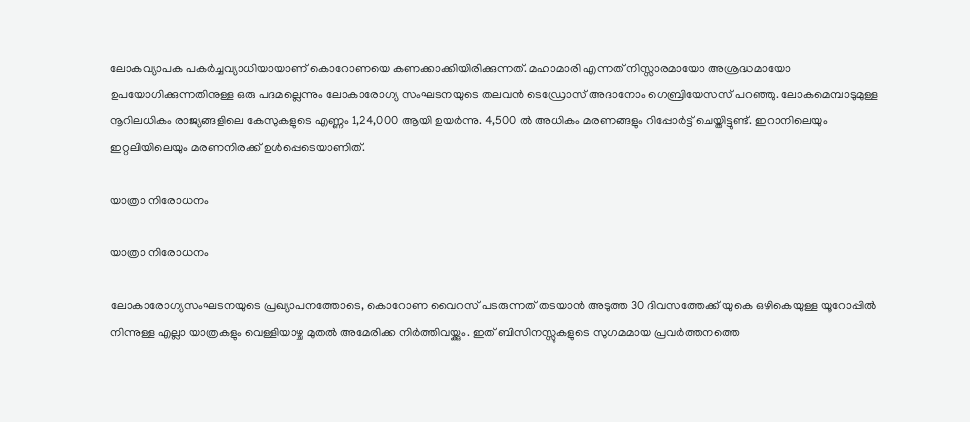ലോകവ്യാപക പകർച്ചവ്യാധിയായാണ് കൊറോണയെ കണക്കാക്കിയിരിക്കുന്നത്. മഹാമാരി എന്നത് നിസ്സാരമായോ അശ്രദ്ധമായോ ഉപയോഗിക്കുന്നതിനുള്ള ഒരു പദമല്ലെന്നും ലോകാരോഗ്യ സംഘടനയുടെ തലവൻ ടെഡ്രോസ് അദാനോം ഗെബ്രിയേസസ് പറഞ്ഞു. ലോകമെമ്പാടുമുള്ള നൂറിലധികം രാജ്യങ്ങളിലെ കേസുകളുടെ എണ്ണം 1,24,000 ആയി ഉയർന്നു. 4,500 ൽ അധികം മരണങ്ങളും റിപ്പോർട്ട് ചെയ്തിട്ടുണ്ട്. ഇറാനിലെയും ഇറ്റലിയിലെയും മരണനിരക്ക് ഉൾപ്പെടെയാണിത്.

യാത്രാ നിരോധനം

യാത്രാ നിരോധനം

ലോകാരോഗ്യസംഘടനയുടെ പ്രഖ്യാപനത്തോടെ, കൊറോണ വൈറസ് പടരുന്നത് തടയാൻ അടുത്ത 30 ദിവസത്തേക്ക് യുകെ ഒഴികെയുള്ള യൂറോപ്പിൽ നിന്നുള്ള എല്ലാ യാത്രകളും വെള്ളിയാഴ്ച മുതൽ അമേരിക്ക നിർത്തിവയ്ക്കും. ഇത് ബിസിനസ്സുകളുടെ സുഗമമായ പ്രവർത്തനത്തെ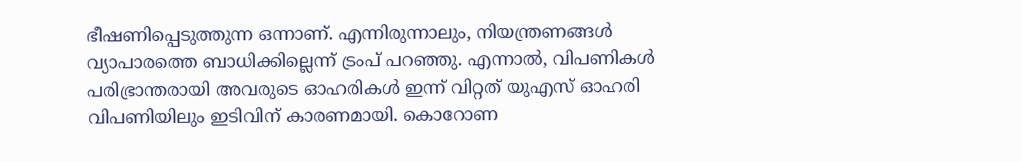ഭീഷണിപ്പെടുത്തുന്ന ഒന്നാണ്. എന്നിരുന്നാലും, നിയന്ത്രണങ്ങൾ വ്യാപാരത്തെ ബാധിക്കില്ലെന്ന് ട്രംപ് പറഞ്ഞു. എന്നാൽ, വിപണികൾ പരിഭ്രാന്തരായി അവരുടെ ഓഹരികൾ ഇന്ന് വിറ്റത് യുഎസ് ഓഹരി വിപണിയിലും ഇടിവിന് കാരണമായി. കൊറോണ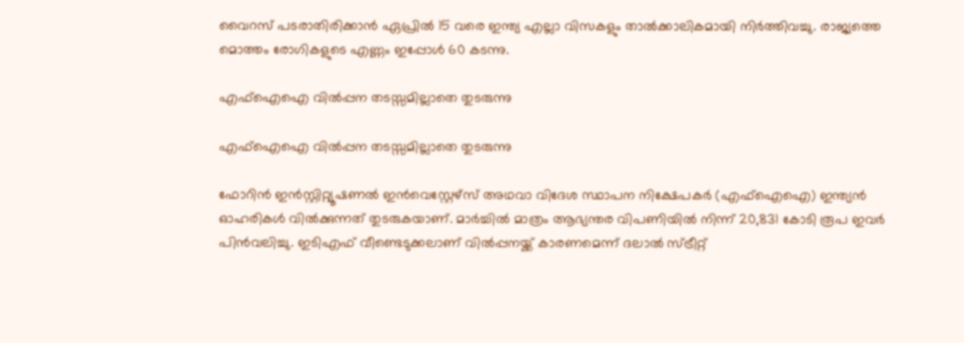വൈറസ് പടരാതിരിക്കാൻ ഏപ്രിൽ 15 വരെ ഇന്ത്യ എല്ലാ വിസകളും താൽക്കാലികമായി നിർത്തിവച്ചു. രാജ്യത്തെ മൊത്തം രോഗികളുടെ എണ്ണം ഇപ്പോൾ 60 കടന്നു.

എഫ്ഐഐ വിൽപ്പന തടസ്സമില്ലാതെ തുടരുന്നു

എഫ്ഐഐ വിൽപ്പന തടസ്സമില്ലാതെ തുടരുന്നു

ഫോറിൻ ഇൻസ്റ്റിറ്റ്യൂഷണൽ ഇൻവെസ്റ്റേഴ്സ് അഥവാ വിദേശ സ്ഥാപന നിക്ഷേപകർ (എഫ്ഐഐ) ഇന്ത്യൻ ഓഹരികൾ വിൽക്കുന്നത് തുടരുകയാണ്. മാർച്ചിൽ മാത്രം ആഭ്യന്തര വിപണിയിൽ നിന്ന് 20,831 കോടി രൂപ ഇവർ പിൻവലിച്ചു. ഇടിഎഫ് വീണ്ടെടുക്കലാണ് വിൽപ്പനയ്ക്ക് കാരണമെന്ന് ദലാൽ സ്ട്രീറ്റ്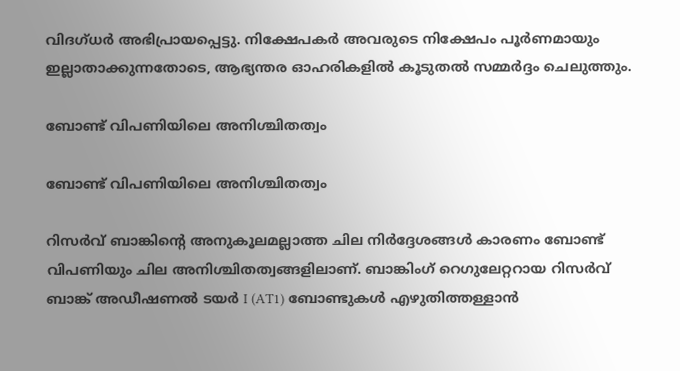വിദഗ്ധർ അഭിപ്രായപ്പെട്ടു. നിക്ഷേപകർ അവരുടെ നിക്ഷേപം പൂർണമായും ഇല്ലാതാക്കുന്നതോടെ, ആഭ്യന്തര ഓഹരികളിൽ കൂടുതൽ സമ്മർദ്ദം ചെലുത്തും.

ബോണ്ട് വിപണിയിലെ അനിശ്ചിതത്വം

ബോണ്ട് വിപണിയിലെ അനിശ്ചിതത്വം

റിസർവ് ബാങ്കിന്റെ അനുകൂലമല്ലാത്ത ചില നിർദ്ദേശങ്ങൾ കാരണം ബോണ്ട് വിപണിയും ചില അനിശ്ചിതത്വങ്ങളിലാണ്. ബാങ്കിംഗ് റെഗുലേറ്ററായ റിസർവ് ബാങ്ക് അഡീഷണൽ ടയർ I (AT1) ബോണ്ടുകൾ എഴുതിത്തള്ളാൻ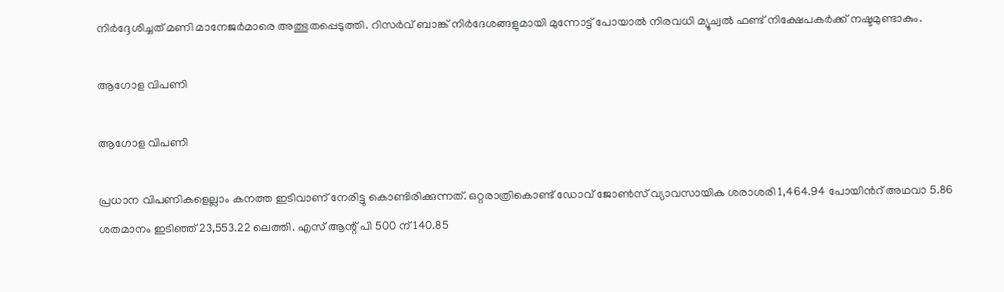നിർദ്ദേശിച്ചത് മണി മാനേജർമാരെ അത്ഭുതപ്പെടുത്തി. റിസർവ് ബാങ്ക് നിർദേശങ്ങളുമായി മുന്നോട്ട് പോയാൽ നിരവധി മ്യൂച്വൽ ഫണ്ട് നിക്ഷേപകർക്ക് നഷ്ടമുണ്ടാകും.

ആഗോള വിപണി

ആഗോള വിപണി

പ്രധാന വിപണികളെല്ലാം കനത്ത ഇടിവാണ് നേരിട്ടു കൊണ്ടിരിക്കുന്നത്. ഒറ്റരാത്രികൊണ്ട് ഡോവ് ജോൺസ് വ്യാവസായിക ശരാശരി 1,464.94 പോയിൻറ് അഥവാ 5.86 ശതമാനം ഇടിഞ്ഞ് 23,553.22 ലെത്തി. എസ് ആന്റ് പി 500 ന് 140.85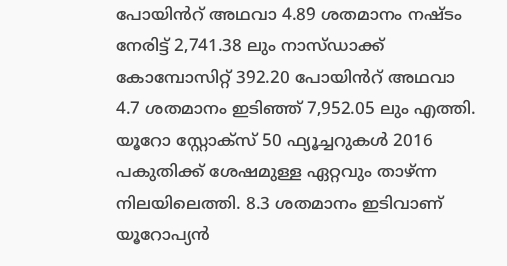പോയിൻറ് അഥവാ 4.89 ശതമാനം നഷ്ടം നേരിട്ട് 2,741.38 ലും നാസ്ഡാക്ക് കോമ്പോസിറ്റ് 392.20 പോയിൻറ് അഥവാ 4.7 ശതമാനം ഇടിഞ്ഞ് 7,952.05 ലും എത്തി. യൂറോ സ്റ്റോക്സ് 50 ഫ്യൂച്ചറുകൾ 2016 പകുതിക്ക് ശേഷമുള്ള ഏറ്റവും താഴ്ന്ന നിലയിലെത്തി. 8.3 ശതമാനം ഇടിവാണ് യൂറോപ്യൻ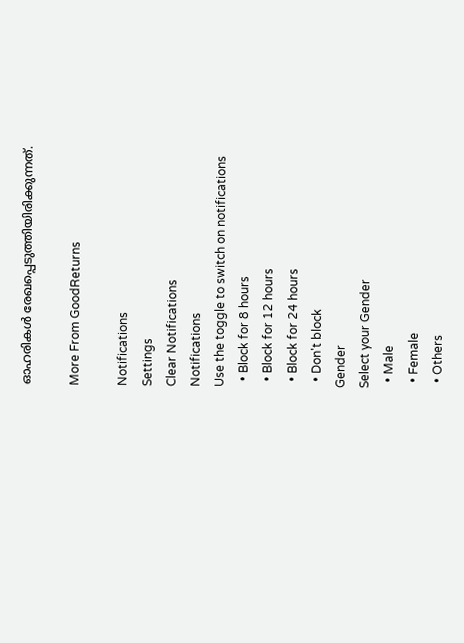ഓഹരികൾ രേഖപ്പെടുത്തിയിരിക്കുന്നത്.

More From GoodReturns

Notifications
Settings
Clear Notifications
Notifications
Use the toggle to switch on notifications
  • Block for 8 hours
  • Block for 12 hours
  • Block for 24 hours
  • Don't block
Gender
Select your Gender
  • Male
  • Female
  • Others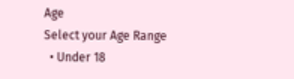Age
Select your Age Range
  • Under 18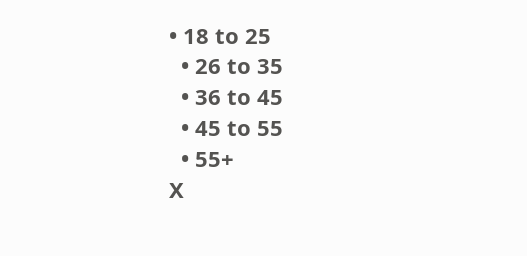• 18 to 25
  • 26 to 35
  • 36 to 45
  • 45 to 55
  • 55+
X